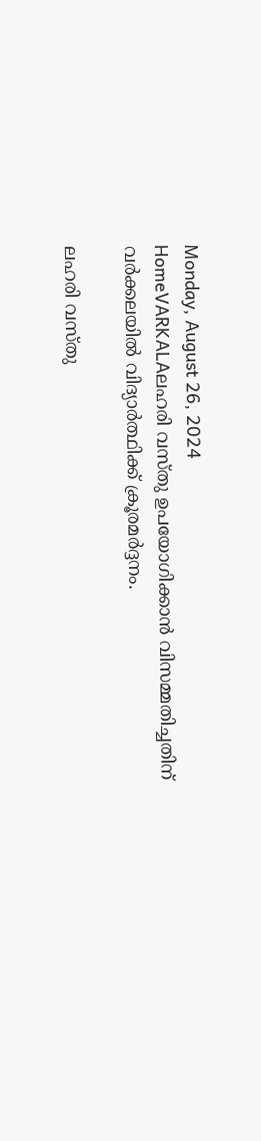Monday, August 26, 2024
HomeVARKALAലഹരി വസ്തു ഉപയോഗിക്കാൻ വിസമ്മതിച്ചതിന് വർക്കലയിൽ വിദ്യാർത്ഥിക്ക് ക്രൂരമർദ്ദനം.

ലഹരി വസ്തു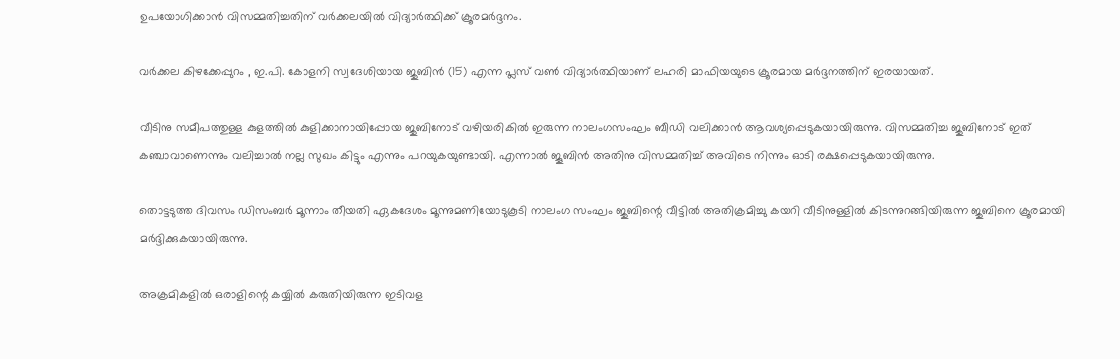ഉപയോഗിക്കാൻ വിസമ്മതിച്ചതിന് വർക്കലയിൽ വിദ്യാർത്ഥിക്ക് ക്രൂരമർദ്ദനം.

വർക്കല കിഴക്കേപ്പുറം , ഇ.പി. കോളനി സ്വദേശിയായ ജുബിൻ (15) എന്ന പ്ലസ് വൺ വിദ്യാർത്ഥിയാണ് ലഹരി മാഫിയയുടെ ക്രൂരമായ മർദ്ദനത്തിന് ഇരയായത്.

വീടിനു സമീപത്തുള്ള കുളത്തിൽ കുളിക്കാനായിപ്പോയ ജുബിനോട് വഴിയരികിൽ ഇരുന്ന നാലംഗസംഘം ബീഡി വലിക്കാൻ ആവശ്യപ്പെടുകയായിരുന്നു. വിസമ്മതിച്ച ജുബിനോട് ഇത് കഞ്ചാവാണെന്നും വലിച്ചാൽ നല്ല സുഖം കിട്ടും എന്നും പറയുകയുണ്ടായി. എന്നാൽ ജൂബിൻ അതിനു വിസമ്മതിച്ച് അവിടെ നിന്നും ഓടി രക്ഷപ്പെടുകയായിരുന്നു.

തൊട്ടടുത്ത ദിവസം ഡിസംബർ മൂന്നാം തീയതി ഏകദേശം മൂന്നുമണിയോടുകൂടി നാലംഗ സംഘം ജുബിന്റെ വീട്ടിൽ അതിക്രമിച്ചു കയറി വീടിനുള്ളിൽ കിടന്നുറങ്ങിയിരുന്ന ജുബിനെ ക്രൂരമായി മർദ്ദിക്കുകയായിരുന്നു.

അക്രമികളിൽ ഒരാളിന്റെ കയ്യിൽ കരുതിയിരുന്ന ഇടിവള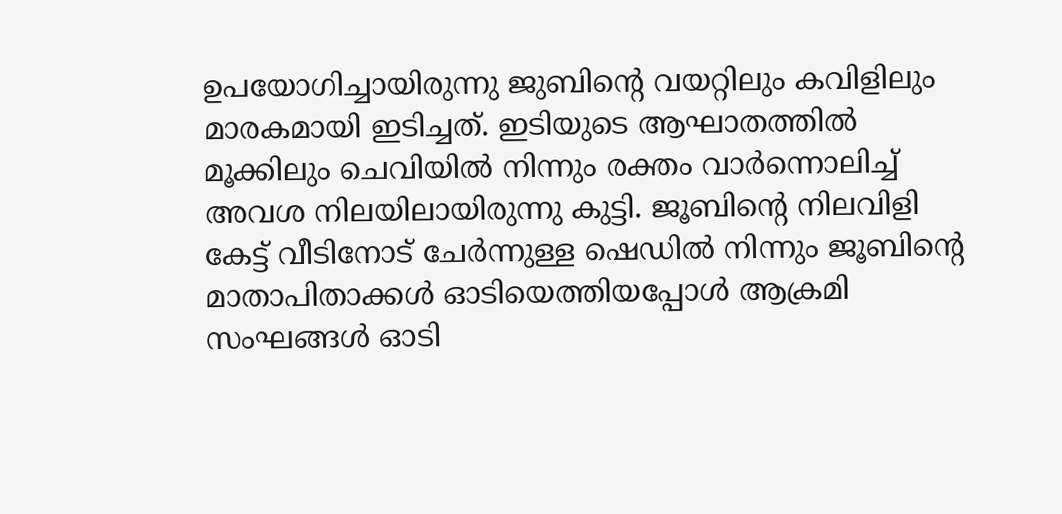ഉപയോഗിച്ചായിരുന്നു ജുബിന്റെ വയറ്റിലും കവിളിലും മാരകമായി ഇടിച്ചത്. ഇടിയുടെ ആഘാതത്തിൽ മൂക്കിലും ചെവിയിൽ നിന്നും രക്തം വാർന്നൊലിച്ച് അവശ നിലയിലായിരുന്നു കുട്ടി. ജൂബിന്റെ നിലവിളി കേട്ട് വീടിനോട് ചേർന്നുള്ള ഷെഡിൽ നിന്നും ജൂബിന്റെ മാതാപിതാക്കൾ ഓടിയെത്തിയപ്പോൾ ആക്രമി സംഘങ്ങൾ ഓടി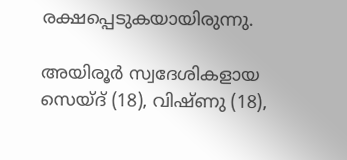രക്ഷപ്പെടുകയായിരുന്നു.

അയിരൂർ സ്വദേശികളായ സെയ്ദ് (18), വിഷ്ണു (18),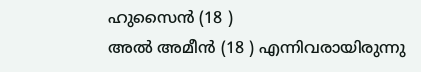ഹുസൈൻ (18 )
അൽ അമീൻ (18 ) എന്നിവരായിരുന്നു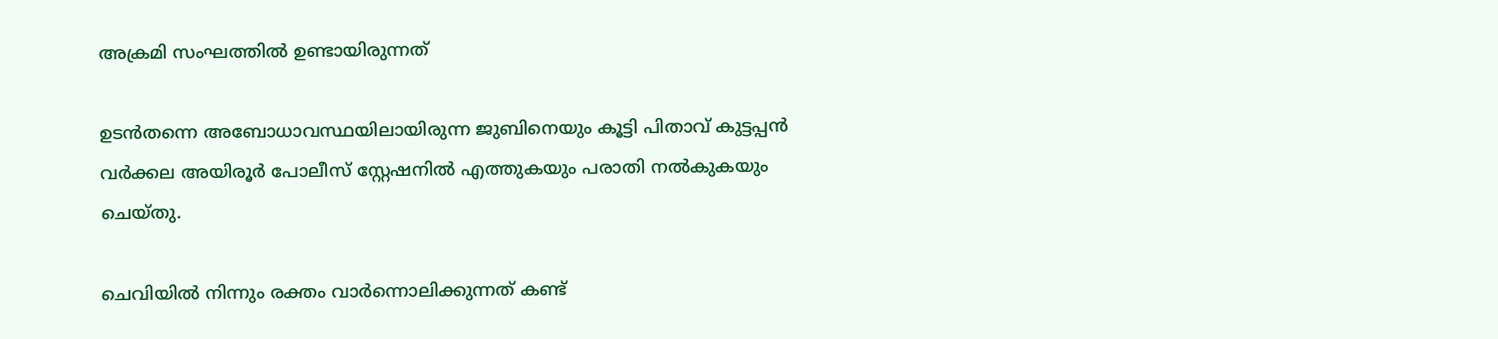അക്രമി സംഘത്തിൽ ഉണ്ടായിരുന്നത്

ഉടൻതന്നെ അബോധാവസ്ഥയിലായിരുന്ന ജുബിനെയും കൂട്ടി പിതാവ് കുട്ടപ്പൻ വർക്കല അയിരൂർ പോലീസ് സ്റ്റേഷനിൽ എത്തുകയും പരാതി നൽകുകയും ചെയ്തു.

ചെവിയിൽ നിന്നും രക്തം വാർന്നൊലിക്കുന്നത് കണ്ട്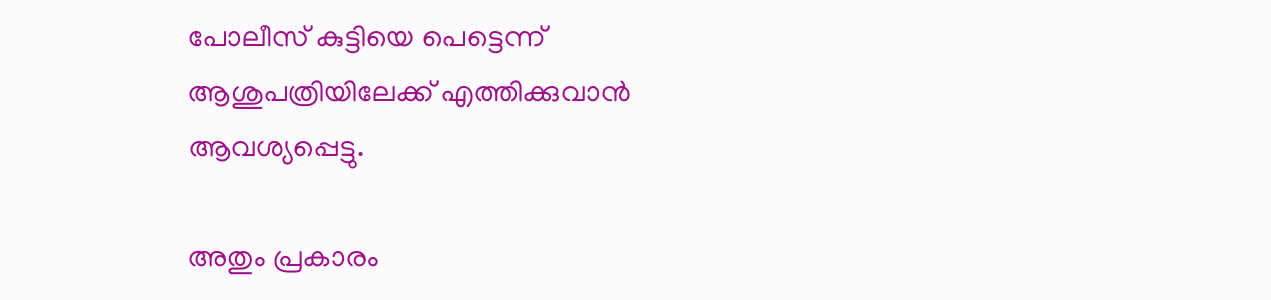പോലീസ് കുട്ടിയെ പെട്ടെന്ന് ആശുപത്രിയിലേക്ക് എത്തിക്കുവാൻ ആവശ്യപ്പെട്ടു.

അതും പ്രകാരം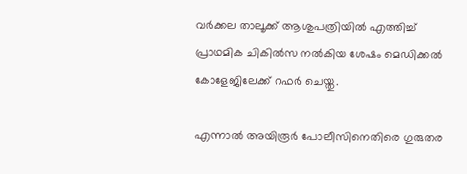വർക്കല താലൂക്ക് ആശുപത്രിയിൽ എത്തിച്ച് പ്രാഥമിക ചികിൽസ നൽകിയ ശേഷം മെഡിക്കൽ കോളേജിലേക്ക് റഫർ ചെയ്തു.

എന്നാൽ അയിരൂർ പോലീസിനെതിരെ ഗുരുതര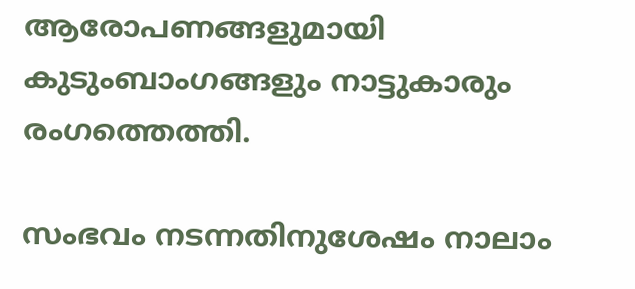ആരോപണങ്ങളുമായി കുടുംബാംഗങ്ങളും നാട്ടുകാരും രംഗത്തെത്തി.

സംഭവം നടന്നതിനുശേഷം നാലാം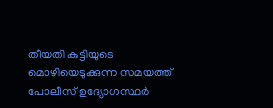തീയതി കുട്ടിയുടെ മൊഴിയെടുക്കുന്ന സമയത്ത് പോലീസ് ഉദ്യോഗസ്ഥർ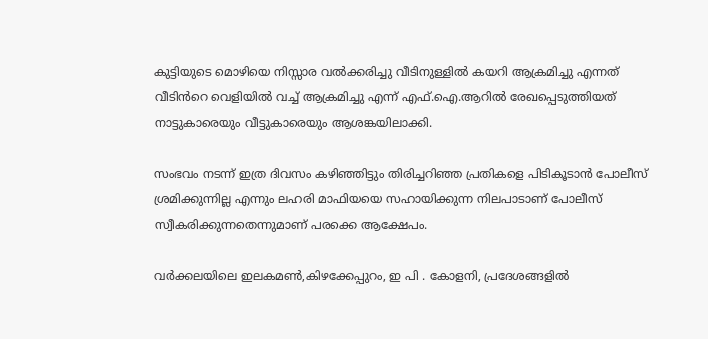കുട്ടിയുടെ മൊഴിയെ നിസ്സാര വൽക്കരിച്ചു വീടിനുള്ളിൽ കയറി ആക്രമിച്ചു എന്നത് വീടിൻറെ വെളിയിൽ വച്ച് ആക്രമിച്ചു എന്ന് എഫ്.ഐ.ആറിൽ രേഖപ്പെടുത്തിയത് നാട്ടുകാരെയും വീട്ടുകാരെയും ആശങ്കയിലാക്കി.

സംഭവം നടന്ന് ഇത്ര ദിവസം കഴിഞ്ഞിട്ടും തിരിച്ചറിഞ്ഞ പ്രതികളെ പിടികൂടാൻ പോലീസ് ശ്രമിക്കുന്നില്ല എന്നും ലഹരി മാഫിയയെ സഹായിക്കുന്ന നിലപാടാണ് പോലീസ് സ്വീകരിക്കുന്നതെന്നുമാണ് പരക്കെ ആക്ഷേപം.

വർക്കലയിലെ ഇലകമൺ,കിഴക്കേപ്പുറം, ഇ പി . കോളനി, പ്രദേശങ്ങളിൽ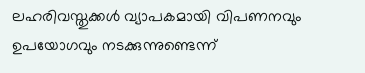ലഹരിവസ്തുക്കൾ വ്യാപകമായി വിപണനവും ഉപയോഗവും നടക്കുന്നുണ്ടെന്ന്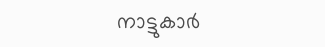നാട്ടുകാർ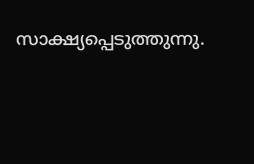സാക്ഷ്യപ്പെടുത്തുന്നു.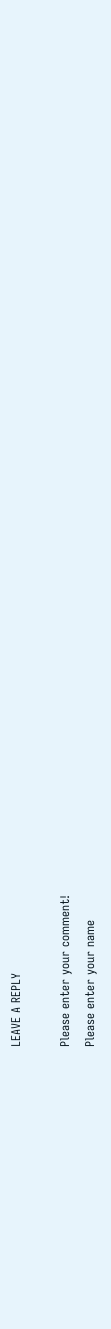LEAVE A REPLY

Please enter your comment!
Please enter your name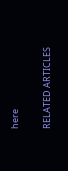here

RELATED ARTICLES